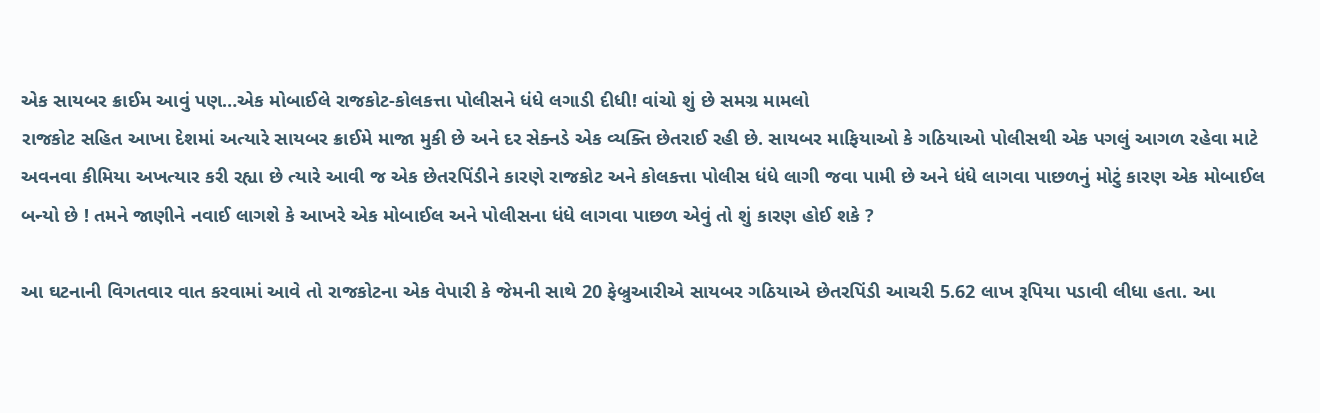એક સાયબર ક્રાઈમ આવું પણ…એક મોબાઈલે રાજકોટ-કોલકત્તા પોલીસને ધંધે લગાડી દીધી! વાંચો શું છે સમગ્ર મામલો
રાજકોટ સહિત આખા દેશમાં અત્યારે સાયબર ક્રાઈમે માજા મુકી છે અને દર સેક્નડે એક વ્યક્તિ છેતરાઈ રહી છે. સાયબર માફિયાઓ કે ગઠિયાઓ પોલીસથી એક પગલું આગળ રહેવા માટે અવનવા કીમિયા અખત્યાર કરી રહ્યા છે ત્યારે આવી જ એક છેતરપિંડીને કારણે રાજકોટ અને કોલકત્તા પોલીસ ધંધે લાગી જવા પામી છે અને ધંધે લાગવા પાછળનું મોટું કારણ એક મોબાઈલ બન્યો છે ! તમને જાણીને નવાઈ લાગશે કે આખરે એક મોબાઈલ અને પોલીસના ધંધે લાગવા પાછળ એવું તો શું કારણ હોઈ શકે ?

આ ઘટનાની વિગતવાર વાત કરવામાં આવે તો રાજકોટના એક વેપારી કે જેમની સાથે 20 ફેબ્રુઆરીએ સાયબર ગઠિયાએ છેતરપિંડી આચરી 5.62 લાખ રૂપિયા પડાવી લીધા હતા. આ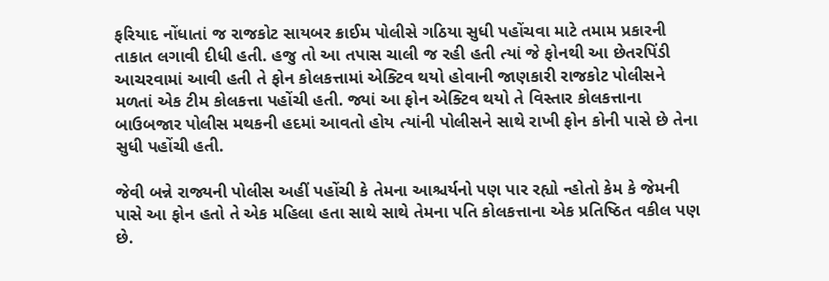ફરિયાદ નોંધાતાં જ રાજકોટ સાયબર ક્રાઈમ પોલીસે ગઠિયા સુધી પહોંચવા માટે તમામ પ્રકારની તાકાત લગાવી દીધી હતી. હજુ તો આ તપાસ ચાલી જ રહી હતી ત્યાં જે ફોનથી આ છેતરપિંડી આચરવામાં આવી હતી તે ફોન કોલકત્તામાં એક્ટિવ થયો હોવાની જાણકારી રાજકોટ પોલીસને મળતાં એક ટીમ કોલકત્તા પહોંચી હતી. જ્યાં આ ફોન એક્ટિવ થયો તે વિસ્તાર કોલકત્તાના બાઉબજાર પોલીસ મથકની હદમાં આવતો હોય ત્યાંની પોલીસને સાથે રાખી ફોન કોની પાસે છે તેના સુધી પહોંચી હતી.

જેવી બન્ને રાજ્યની પોલીસ અહીં પહોંચી કે તેમના આશ્ચર્યનો પણ પાર રહ્યો ન્હોતો કેમ કે જેમની પાસે આ ફોન હતો તે એક મહિલા હતા સાથે સાથે તેમના પતિ કોલકત્તાના એક પ્રતિષ્ઠિત વકીલ પણ છે.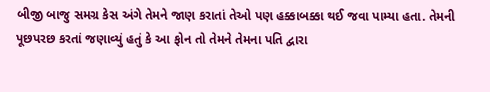બીજી બાજુ સમગ્ર કેસ અંગે તેમને જાણ કરાતાં તેઓ પણ હક્કાબક્કા થઈ જવા પામ્યા હતા. તેમની પૂછપરછ કરતાં જણાવ્યું હતું કે આ ફોન તો તેમને તેમના પતિ દ્વારા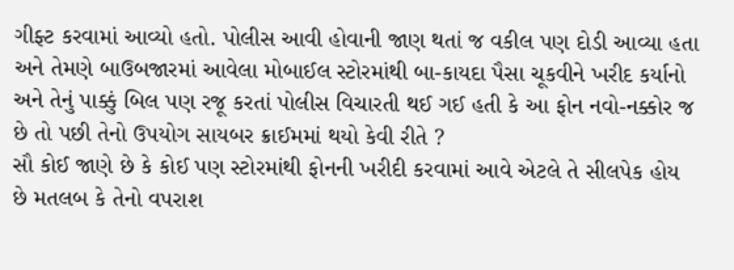ગીફ્ટ કરવામાં આવ્યો હતો. પોલીસ આવી હોવાની જાણ થતાં જ વકીલ પણ દોડી આવ્યા હતા અને તેમણે બાઉબજારમાં આવેલા મોબાઈલ સ્ટોરમાંથી બા-કાયદા પૈસા ચૂકવીને ખરીદ કર્યાનો અને તેનું પાક્કું બિલ પણ રજૂ કરતાં પોલીસ વિચારતી થઈ ગઈ હતી કે આ ફોન નવો-નક્કોર જ છે તો પછી તેનો ઉપયોગ સાયબર ક્રાઈમમાં થયો કેવી રીતે ?
સૌ કોઈ જાણે છે કે કોઈ પણ સ્ટોરમાંથી ફોનની ખરીદી કરવામાં આવે એટલે તે સીલપેક હોય છે મતલબ કે તેનો વપરાશ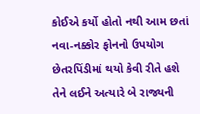કોઈએ કર્યો હોતો નથી આમ છતાં નવા-નક્કોર ફોનનો ઉપયોગ છેતરપિંડીમાં થયો કેવી રીતે હશે તેને લઈને અત્યારે બે રાજ્યની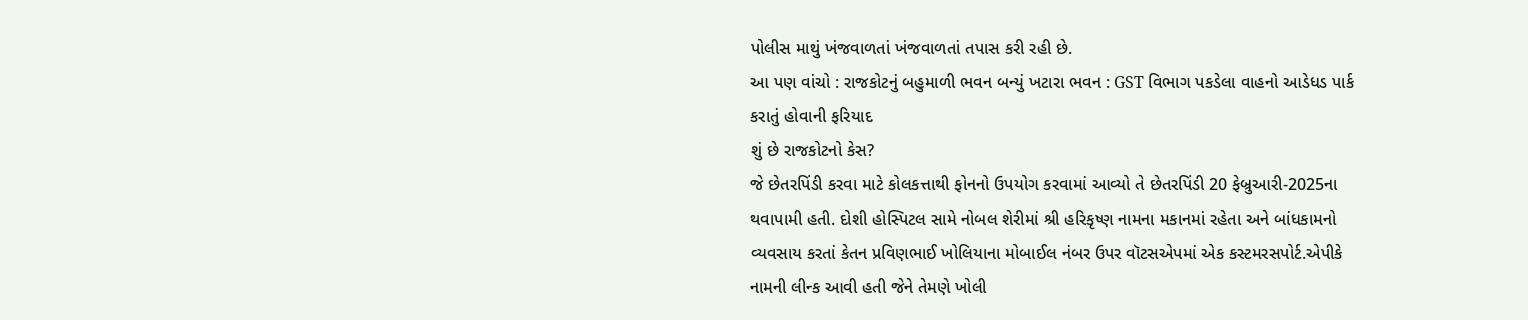પોલીસ માથું ખંજવાળતાં ખંજવાળતાં તપાસ કરી રહી છે.
આ પણ વાંચો : રાજકોટનું બહુમાળી ભવન બન્યું ખટારા ભવન : GST વિભાગ પકડેલા વાહનો આડેધડ પાર્ક કરાતું હોવાની ફરિયાદ
શું છે રાજકોટનો કેસ?
જે છેતરપિંડી કરવા માટે કોલકત્તાથી ફોનનો ઉપયોગ કરવામાં આવ્યો તે છેતરપિંડી 20 ફેબ્રુઆરી-2025ના થવાપામી હતી. દોશી હોસ્પિટલ સામે નોબલ શેરીમાં શ્રી હરિકૃષ્ણ નામના મકાનમાં રહેતા અને બાંધકામનો વ્યવસાય કરતાં કેતન પ્રવિણભાઈ ખોલિયાના મોબાઈલ નંબર ઉપર વૉટસએપમાં એક કસ્ટમરસપોર્ટ.એપીકે નામની લીન્ક આવી હતી જેને તેમણે ખોલી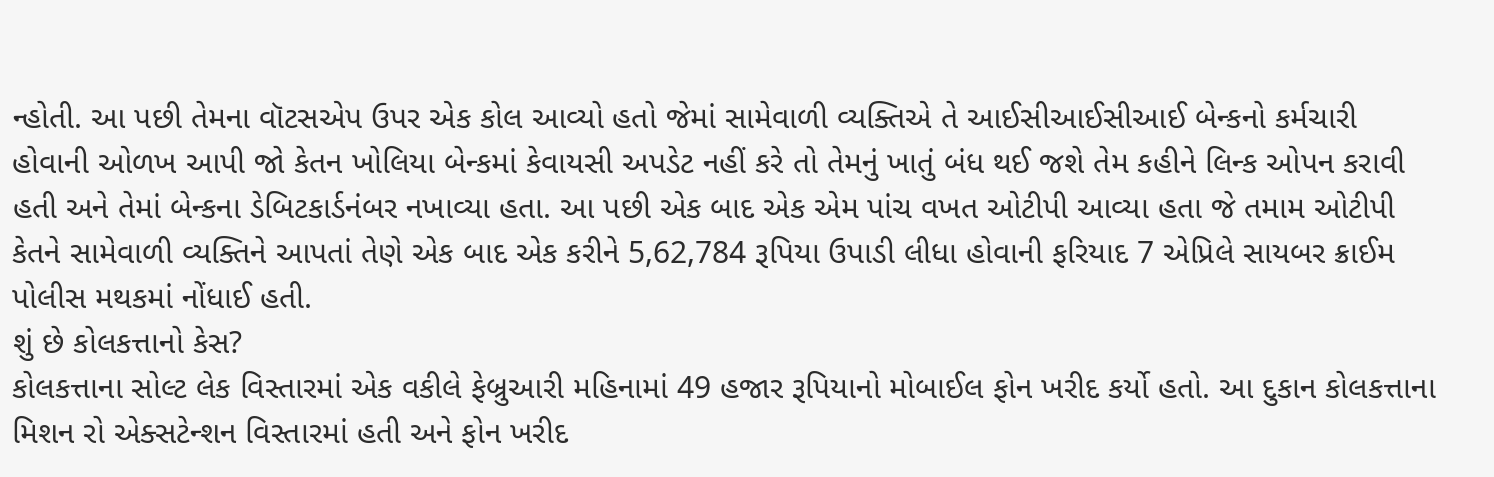ન્હોતી. આ પછી તેમના વૉટસએપ ઉપર એક કોલ આવ્યો હતો જેમાં સામેવાળી વ્યક્તિએ તે આઈસીઆઈસીઆઈ બેન્કનો કર્મચારી હોવાની ઓળખ આપી જો કેતન ખોલિયા બેન્કમાં કેવાયસી અપડેટ નહીં કરે તો તેમનું ખાતું બંધ થઈ જશે તેમ કહીને લિન્ક ઓપન કરાવી હતી અને તેમાં બેન્કના ડેબિટકાર્ડનંબર નખાવ્યા હતા. આ પછી એક બાદ એક એમ પાંચ વખત ઓટીપી આવ્યા હતા જે તમામ ઓટીપી કેતને સામેવાળી વ્યક્તિને આપતાં તેણે એક બાદ એક કરીને 5,62,784 રૂપિયા ઉપાડી લીધા હોવાની ફરિયાદ 7 એપ્રિલે સાયબર ક્રાઈમ પોલીસ મથકમાં નોંધાઈ હતી.
શું છે કોલકત્તાનો કેસ?
કોલકત્તાના સોલ્ટ લેક વિસ્તારમાં એક વકીલે ફેબ્રુઆરી મહિનામાં 49 હજાર રૂપિયાનો મોબાઈલ ફોન ખરીદ કર્યો હતો. આ દુકાન કોલકત્તાના મિશન રો એક્સટેન્શન વિસ્તારમાં હતી અને ફોન ખરીદ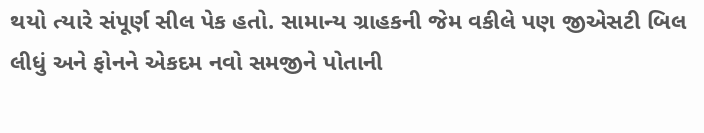થયો ત્યારે સંપૂર્ણ સીલ પેક હતો. સામાન્ય ગ્રાહકની જેમ વકીલે પણ જીએસટી બિલ લીધું અને ફોનને એકદમ નવો સમજીને પોતાની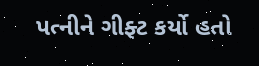પત્નીને ગીફ્ટ કર્યો હતો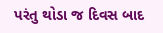પરંતુ થોડા જ દિવસ બાદ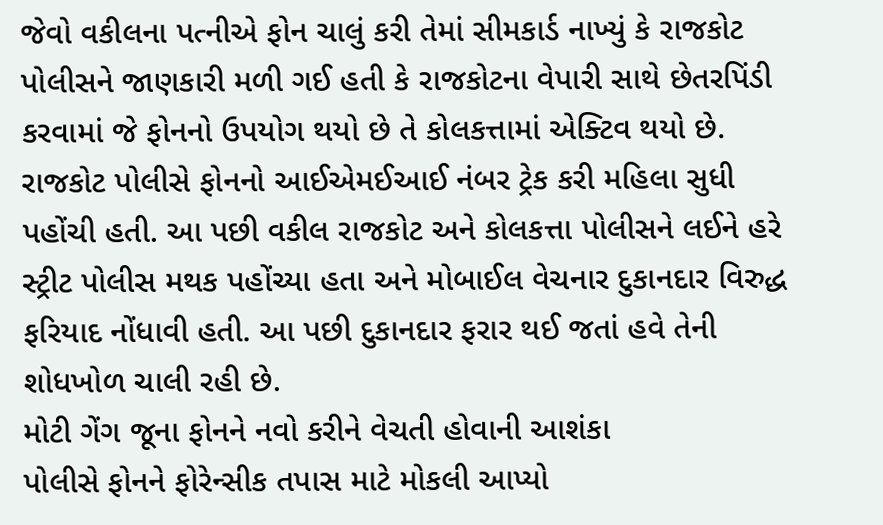જેવો વકીલના પત્નીએ ફોન ચાલું કરી તેમાં સીમકાર્ડ નાખ્યું કે રાજકોટ પોલીસને જાણકારી મળી ગઈ હતી કે રાજકોટના વેપારી સાથે છેતરપિંડી કરવામાં જે ફોનનો ઉપયોગ થયો છે તે કોલકત્તામાં એક્ટિવ થયો છે. રાજકોટ પોલીસે ફોનનો આઈએમઈઆઈ નંબર ટ્રેક કરી મહિલા સુધી પહોંચી હતી. આ પછી વકીલ રાજકોટ અને કોલકત્તા પોલીસને લઈને હરે સ્ટ્રીટ પોલીસ મથક પહોંચ્યા હતા અને મોબાઈલ વેચનાર દુકાનદાર વિરુદ્ધ ફરિયાદ નોંધાવી હતી. આ પછી દુકાનદાર ફરાર થઈ જતાં હવે તેની શોધખોળ ચાલી રહી છે.
મોટી ગેંગ જૂના ફોનને નવો કરીને વેચતી હોવાની આશંકા
પોલીસે ફોનને ફોરેન્સીક તપાસ માટે મોકલી આપ્યો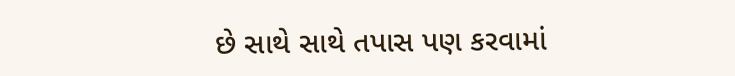છે સાથે સાથે તપાસ પણ કરવામાં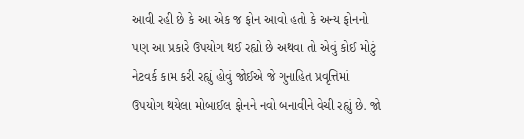આવી રહી છે કે આ એક જ ફોન આવો હતો કે અન્ય ફોનનો પણ આ પ્રકારે ઉપયોગ થઈ રહ્યો છે અથવા તો એવું કોઈ મોટું નેટવર્ક કામ કરી રહ્યું હોવું જોઈએ જે ગુનાહિત પ્રવૃત્તિમાં ઉપયોગ થયેલા મોબાઈલ ફોનને નવો બનાવીને વેચી રહ્યું છે. જો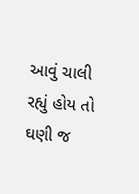આવું ચાલી રહ્યું હોય તો ઘણી જ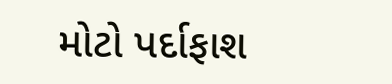મોટો પર્દાફાશ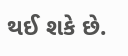થઈ શકે છે.